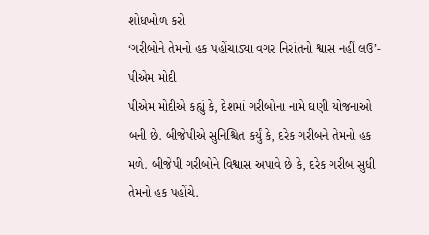શોધખોળ કરો
‘ગરીબોને તેમનો હક પહોંચાડ્યા વગર નિરાંતનો શ્વાસ નહીં લઉ’- પીએમ મોદી
પીએમ મોદીએ કહ્યું કે, દેશમાં ગરીબોના નામે ઘણી યોજનાઓ બની છે. બીજેપીએ સુનિશ્ચિત કર્યું કે, દરેક ગરીબને તેમનો હક મળે. બીજેપી ગરીબોને વિશ્વાસ અપાવે છે કે, દરેક ગરીબ સુધી તેમનો હક પહોંચે.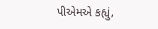પીએમએ કહ્યું,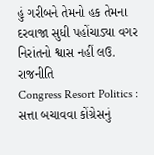હું ગરીબને તેમનો હક તેમના દરવાજા સુધી પહોંચાડ્યા વગર નિરાંતનો શ્વાસ નહીં લઉ.
રાજનીતિ
Congress Resort Politics : સત્તા બચાવવા કોંગ્રેસનું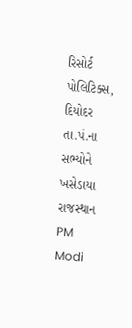રિસોર્ટ પોલિટિક્સ, દિયોદર તા.પં.ના સભ્યોને ખસેડાયા રાજસ્થાન
PM Modi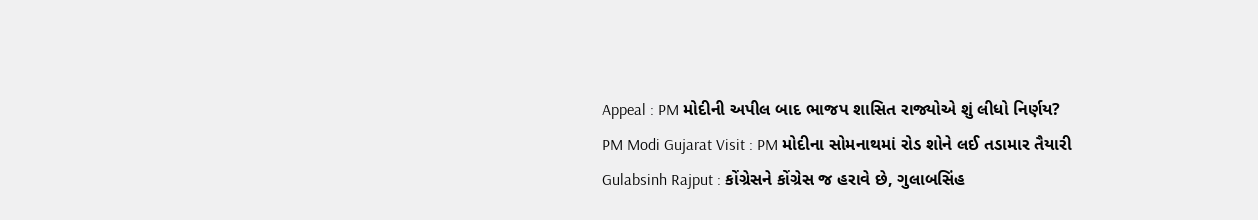Appeal : PM મોદીની અપીલ બાદ ભાજપ શાસિત રાજ્યોએ શું લીધો નિર્ણય?
PM Modi Gujarat Visit : PM મોદીના સોમનાથમાં રોડ શોને લઈ તડામાર તૈયારી
Gulabsinh Rajput : કોંગ્રેસને કોંગ્રેસ જ હરાવે છે, ગુલાબસિંહ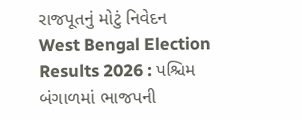રાજપૂતનું મોટું નિવેદન
West Bengal Election Results 2026 : પશ્ચિમ બંગાળમાં ભાજપની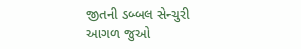જીતની ડબ્બલ સેન્ચુરી
આગળ જુઓ